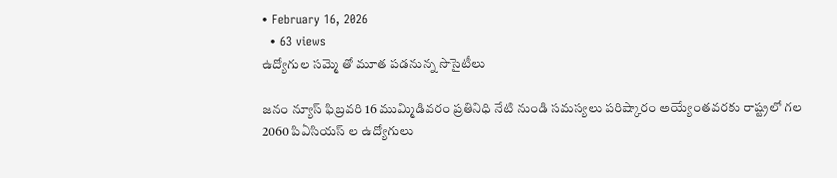• February 16, 2026
  • 63 views
ఉద్యోగుల సమ్మె తో మూత పడనున్న సొసైటీలు

జనం న్యూస్ ఫిబ్రవరి 16 ముమ్మిడివరం ప్రతినిధి నేటి నుండి సమస్యలు పరిష్కారం అయ్యేంతవరకు రాష్ట్రలో గల 2060 పిఏసియస్ ల ఉద్యోగులు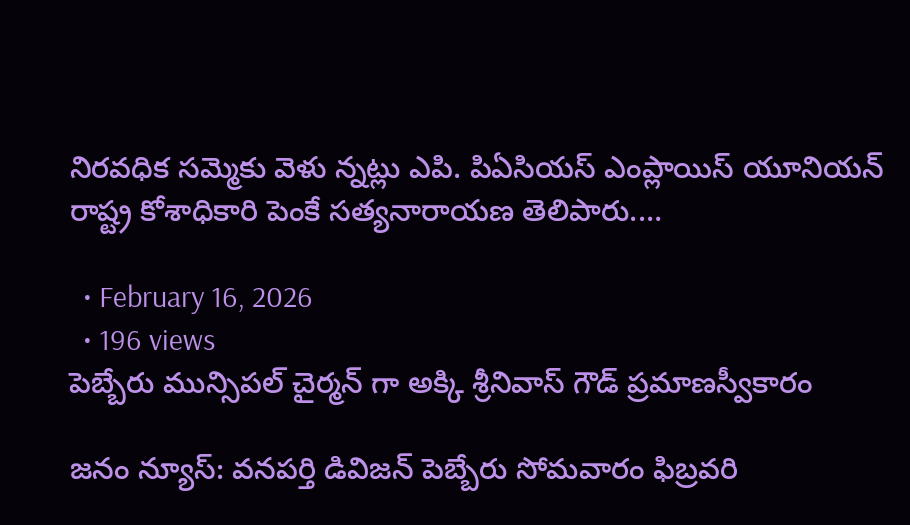నిరవధిక సమ్మెకు వెళు న్నట్లు ఎపి. పిఏసియస్ ఎంప్లాయిస్ యూనియన్ రాష్ట్ర కోశాధికారి పెంకే సత్యనారాయణ తెలిపారు.…

  • February 16, 2026
  • 196 views
పెబ్బేరు మున్సిపల్ చైర్మన్ గా అక్కి శ్రీనివాస్ గౌడ్ ప్రమాణస్వీకారం

జనం న్యూస్: వనపర్తి డివిజన్ పెబ్బేరు సోమవారం ఫిబ్రవరి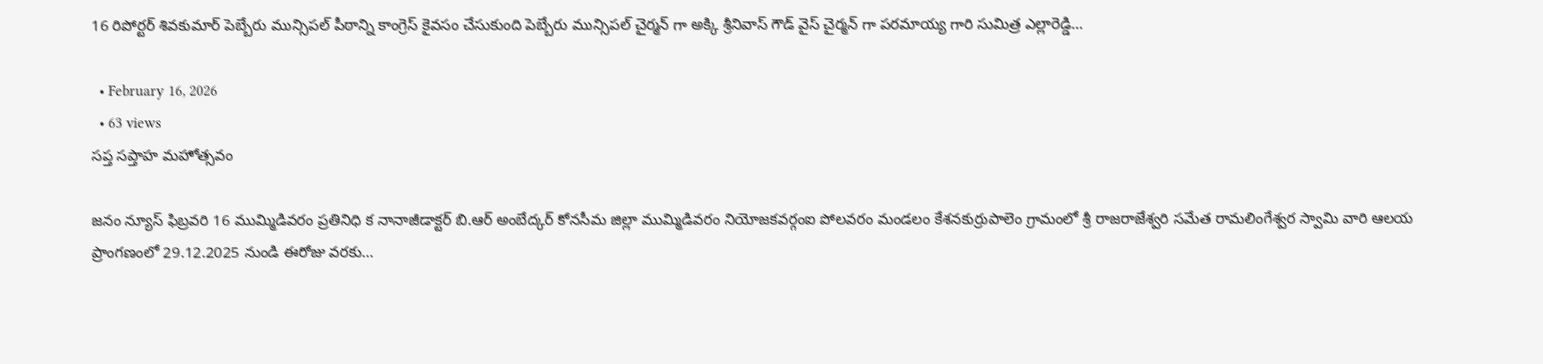16 రిపోర్టర్ శివకుమార్ పెబ్బేరు మున్సిపల్ పీఠాన్ని కాంగ్రెస్ కైవసం చేసుకుంది పెబ్బేరు మున్సిపల్ చైర్మన్ గా అక్కి శ్రీనివాస్ గౌడ్ వైస్ చైర్మన్ గా పరమాయ్య గారి సుమిత్ర ఎల్లారెడ్డి…

  • February 16, 2026
  • 63 views
సప్త సప్తాహ మహోత్సవం

జనం న్యూస్ ఫిబ్రవరి 16 ముమ్మిడివరం ప్రతినిధి క నానాజీడాక్టర్ బి.ఆర్ అంబేద్కర్ కోనసీమ జిల్లా ముమ్మిడివరం నియోజకవర్గంఐ పోలవరం మండలం కేశనకుర్రుపాలెం గ్రామంలో శ్రీ రాజరాజేశ్వరి సమేత రామలింగేశ్వర స్వామి వారి ఆలయ ప్రాంగణంలో 29.12.2025 నుండి ఈరోజు వరకు…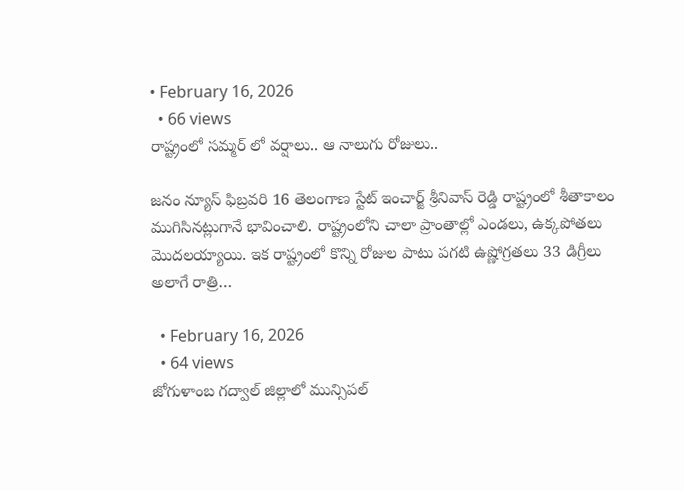• February 16, 2026
  • 66 views
రాష్ట్రంలో సమ్మర్ లో వర్షాలు.. ఆ నాలుగు రోజులు..

జనం న్యూస్ ఫిబ్రవరి 16 తెలంగాణ స్టేట్ ఇంచార్జ్ శ్రీనివాస్ రెడ్డి రాష్ట్రంలో శీతాకాలం ముగిసినట్లుగానే భావించాలి. రాష్ట్రంలోని చాలా ప్రాంతాల్లో ఎండలు, ఉక్కపోతలు మొదలయ్యాయి. ఇక రాష్ట్రంలో కొన్ని రోజుల పాటు పగటి ఉష్ణోగ్రతలు 33 డిగ్రీలు అలాగే రాత్రి…

  • February 16, 2026
  • 64 views
జోగుళాంబ గద్వాల్ జిల్లాలో మున్సిపల్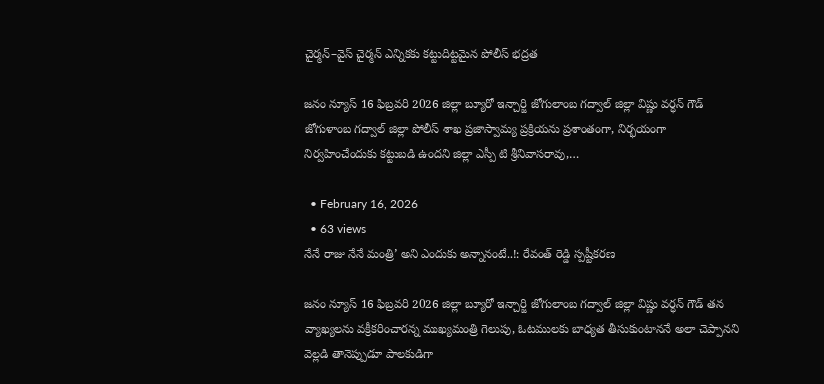చైర్మన్–వైస్ చైర్మన్ ఎన్నికకు కట్టుదిట్టమైన పోలీస్ భద్రత

జనం న్యూస్ 16 ఫిబ్రవరి 2026 జిల్లా బ్యూరో ఇన్చార్జి జోగులాంబ గద్వాల్ జిల్లా విష్ణు వర్ధన్ గౌడ్ జోగుళాంబ గద్వాల్ జిల్లా పోలీస్ శాఖ ప్రజాస్వామ్య ప్రక్రియను ప్రశాంతంగా, నిర్భయంగా నిర్వహించేందుకు కట్టుబడి ఉందని జిల్లా ఎస్పీ టి శ్రీనివాసరావు,…

  • February 16, 2026
  • 63 views
నేనే రాజు నేనే మంత్రి’ అని ఎందుకు అన్నానంటే..!: రేవంత్ రెడ్డి స్పష్టీకరణ

జనం న్యూస్ 16 ఫిబ్రవరి 2026 జిల్లా బ్యూరో ఇన్చార్జి జోగులాంబ గద్వాల్ జిల్లా విష్ణు వర్ధన్ గౌడ్ తన వ్యాఖ్యలను వక్రీకరించారన్న ముఖ్యమంత్రి గెలుపు, ఓటములకు బాధ్యత తీసుకుంటాననే అలా చెప్పానని వెల్లడి తానెప్పుడూ పాలకుడిగా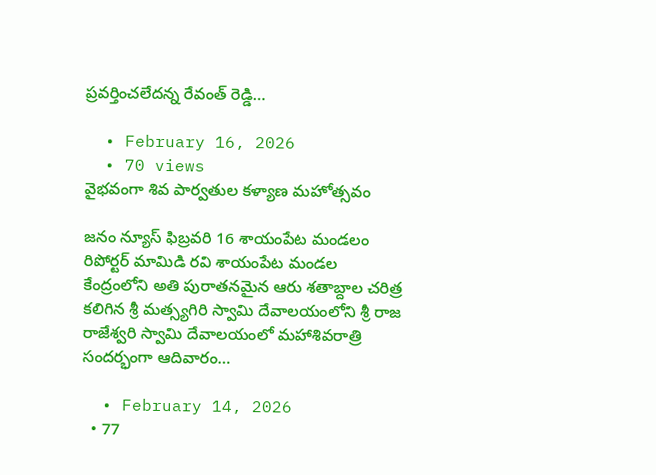ప్రవర్తించలేదన్న రేవంత్ రెడ్డి…

  • February 16, 2026
  • 70 views
వైభవంగా శివ పార్వతుల కళ్యాణ మహోత్సవం

జనం న్యూస్ ఫిబ్రవరి 16 శాయంపేట మండలం రిపోర్టర్ మామిడి రవి శాయంపేట మండల కేంద్రంలోని అతి పురాతనమైన ఆరు శతాబ్దాల చరిత్ర కలిగిన శ్రీ మత్స్యగిరి స్వామి దేవాలయంలోని శ్రీ రాజ రాజేశ్వరి స్వామి దేవాలయంలో మహాశివరాత్రి సందర్భంగా ఆదివారం…

  • February 14, 2026
  • 77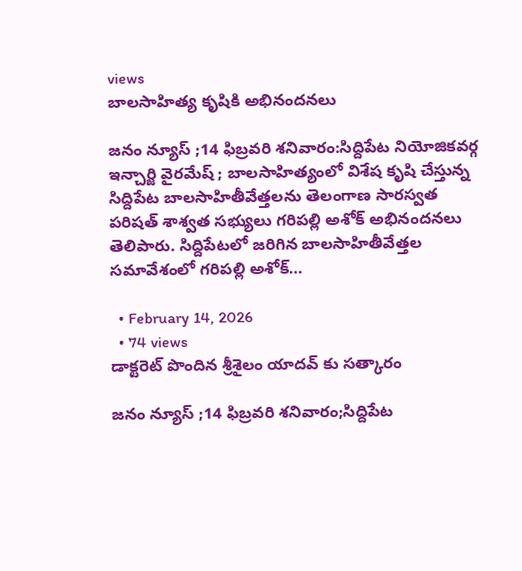views
బాలసాహిత్య కృషికి అభినందనలు

జనం న్యూస్ ;14 ఫిబ్రవరి శనివారం:సిద్దిపేట నియోజికవర్గ ఇన్చార్జి వైరమేష్ ; బాలసాహిత్యంలో విశేష కృషి చేస్తున్న సిద్దిపేట బాలసాహితీవేత్తలను తెలంగాణ సారస్వత పరిషత్ శాశ్వత సభ్యులు గరిపల్లి అశోక్ అభినందనలు తెలిపారు. సిద్దిపేటలో జరిగిన బాలసాహితీవేత్తల సమావేశంలో గరిపల్లి అశోక్…

  • February 14, 2026
  • 74 views
డాక్టరెట్ పొందిన శ్రీశైలం యాదవ్ కు సత్కారం

జనం న్యూస్ ;14 ఫిబ్రవరి శనివారం;సిద్దిపేట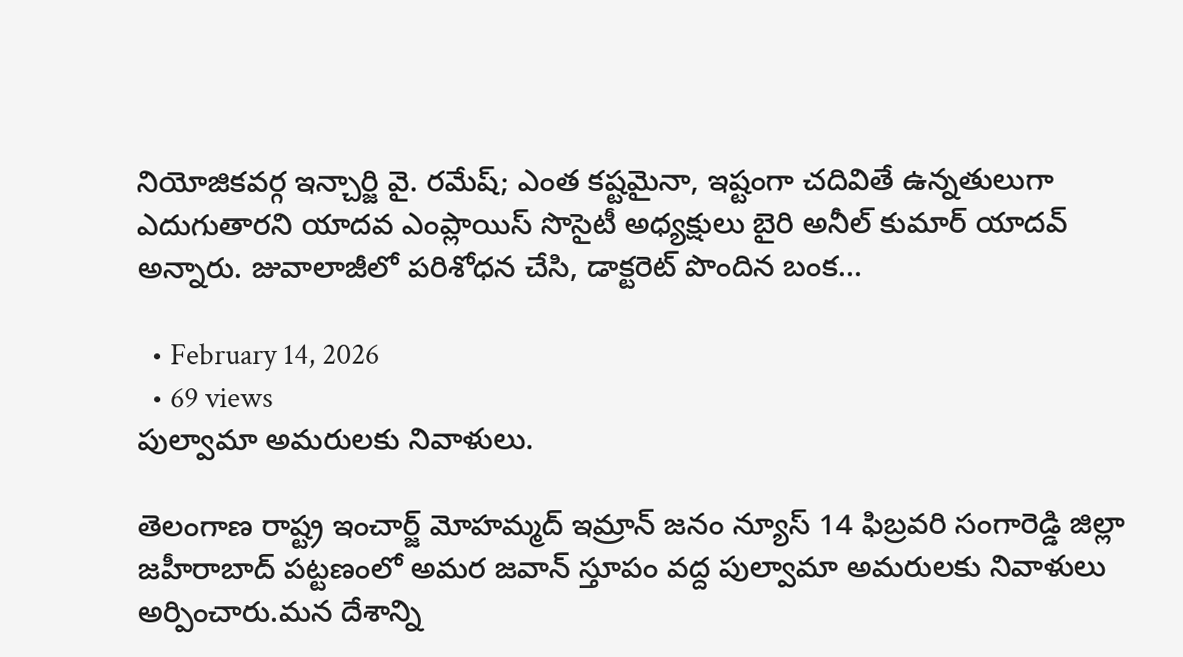నియోజికవర్గ ఇన్చార్జి వై. రమేష్; ఎంత కష్టమైనా, ఇష్టంగా చదివితే ఉన్నతులుగా ఎదుగుతారని యాదవ ఎంప్లాయిస్ సొసైటీ అధ్యక్షులు బైరి అనీల్ కుమార్ యాదవ్ అన్నారు. జువాలాజీలో పరిశోధన చేసి, డాక్టరెట్ పొందిన బంక…

  • February 14, 2026
  • 69 views
పుల్వామా అమరులకు నివాళులు.

తెలంగాణ రాష్ట్ర ఇంచార్జ్ మోహమ్మద్ ఇమ్రాన్ జనం న్యూస్ 14 ఫిబ్రవరి సంగారెడ్డి జిల్లా జహీరాబాద్ పట్టణంలో అమర జవాన్ స్తూపం వద్ద పుల్వామా అమరులకు నివాళులు అర్పించారు.మన దేశాన్ని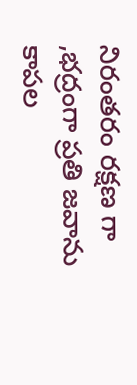నిరంతరం రక్షణ గా ,భద్రంగా ప్రతి జవాను కాపల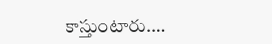కాస్తుంటారు.…